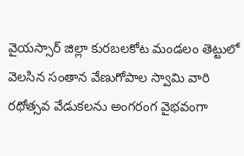వైయస్సార్ జిల్లా కురబలకోట మండలం తెట్టులో వెలసిన సంతాన వేణుగోపాల స్వామి వారి రథోత్సవ వేడుకలను అంగరంగ వైభవంగా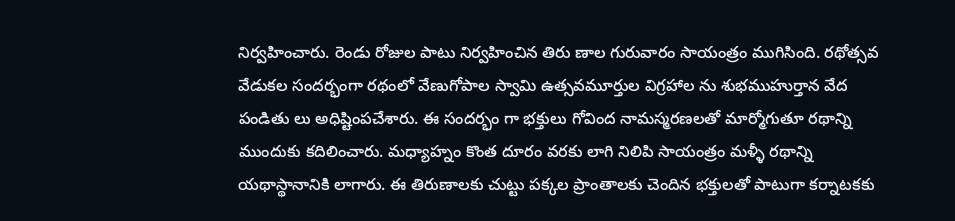నిర్వహించారు. రెండు రోజుల పాటు నిర్వహించిన తిరు ణాల గురువారం సాయంత్రం ముగిసింది. రథోత్సవ వేడుకల సందర్భంగా రథంలో వేణుగోపాల స్వామి ఉత్సవమూర్తుల విగ్రహాల ను శుభముహుర్తాన వేద పండితు లు అధిష్టింపచేశారు. ఈ సందర్భం గా భక్తులు గోవింద నామస్మరణలతో మార్మోగుతూ రథాన్ని ముందుకు కదిలించారు. మధ్యాహ్నం కొంత దూరం వరకు లాగి నిలిపి సాయంత్రం మళ్ళీ రథాన్ని యథాస్థానానికి లాగారు. ఈ తిరుణాలకు చుట్టు పక్కల ప్రాంతాలకు చెందిన భక్తులతో పాటుగా కర్నాటకకు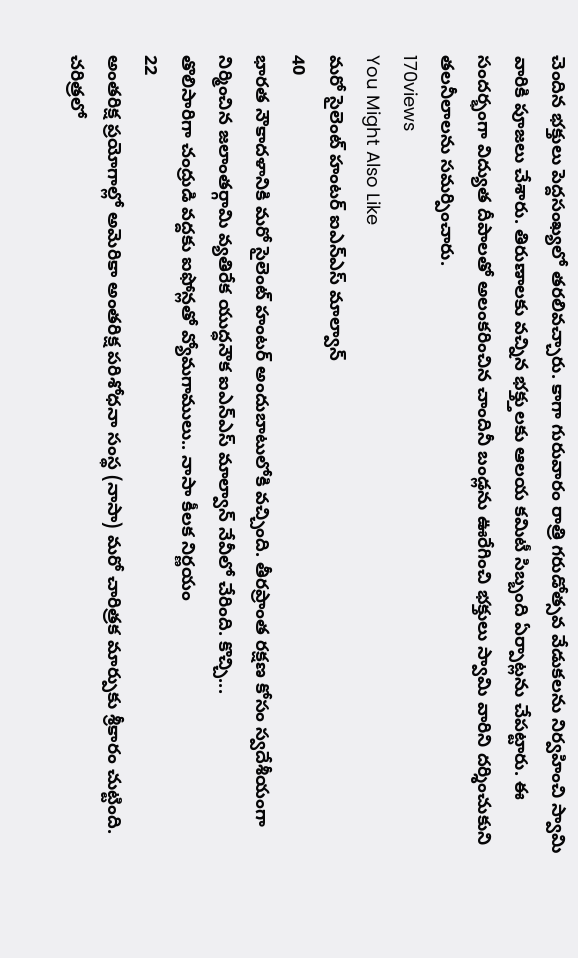చెందిన భక్తులు పెద్దసంఖ్యలో తరలివచ్చారు. కాగా గురువారం రాత్రి గరుడోత్సవ వేడుకలను నిర్వహించి స్వామి వారికి పూజలు చేశారు. తిరుణాలకు వచ్నిన భక్త్తులకు ఆలయ కమిటీ సిబ్బంది ఏర్పాట్లను చేపట్టారు. ఈ సందర్భంగా విద్యుత దీపాలతో అలంకరించిన చాందినీ బండ్లను ఊరేగించి భక్తులు స్వామి వారిని దర్శించుకుని తలనీలాలను సమర్పించారు.
170views
You Might Also Like
మరో సైలెంట్ హంటర్ ఐఎన్ఎస్ మాల్వాన్
40
భారత నౌకాదళానికి మరో సైలెంట్ హంటర్ అందుబాటులోకి వచ్చింది. తీరప్రాంత రక్షణ కోసం స్వదేశీయంగా నిర్మించిన జలాంతర్గామి వ్యతిరేక యుద్ధనౌక ఐఎన్ఎస్ మాల్వాన్ నేవీలో చేరింది. కొచ్చి...
తొలిసారిగా చంద్రుడి వద్దకు ఐఫోన్లతో వ్యోమగాములు.. నాసా కీలక నిర్ణయం
22
అంతరిక్ష ప్రయోగాల్లో అమెరికా అంతరిక్ష పరిశోధనా సంస్థ (నాసా) మరో చారిత్రక మార్పుకు శ్రీకారం చుట్టింది. చరిత్రలో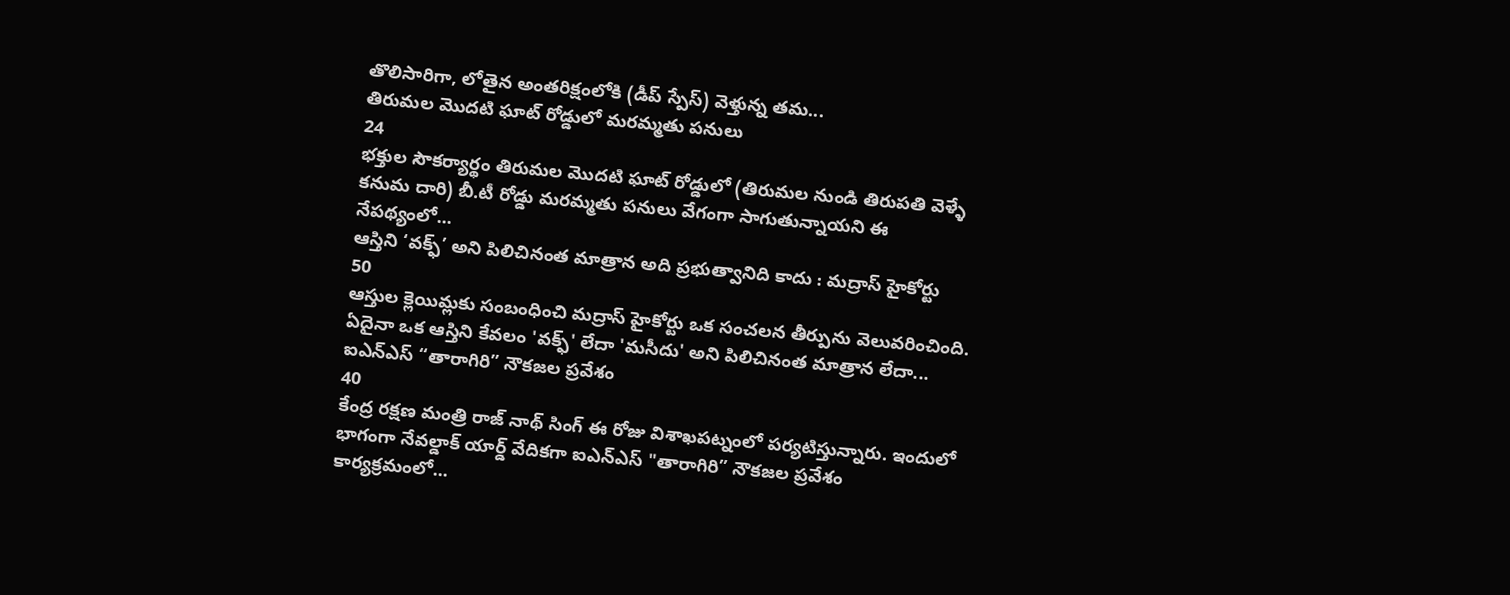తొలిసారిగా, లోతైన అంతరిక్షంలోకి (డీప్ స్పేస్) వెళ్తున్న తమ...
తిరుమల మొదటి ఘాట్ రోడ్డులో మరమ్మతు పనులు
24
భక్తుల సౌకర్యార్థం తిరుమల మొదటి ఘాట్ రోడ్డులో (తిరుమల నుండి తిరుపతి వెళ్ళే కనుమ దారి) బీ.టీ రోడ్డు మరమ్మతు పనులు వేగంగా సాగుతున్నాయని ఈ నేపథ్యంలో...
ఆస్తిని ‘వక్ఫ్’ అని పిలిచినంత మాత్రాన అది ప్రభుత్వానిది కాదు : మద్రాస్ హైకోర్టు
50
ఆస్తుల క్లెయిమ్లకు సంబంధించి మద్రాస్ హైకోర్టు ఒక సంచలన తీర్పును వెలువరించింది. ఏదైనా ఒక ఆస్తిని కేవలం 'వక్ఫ్' లేదా 'మసీదు' అని పిలిచినంత మాత్రాన లేదా...
ఐఎన్ఎస్ “తారాగిరి” నౌకజల ప్రవేశం
40
కేంద్ర రక్షణ మంత్రి రాజ్ నాథ్ సింగ్ ఈ రోజు విశాఖపట్నంలో పర్యటిస్తున్నారు. ఇందులో భాగంగా నేవల్డాక్ యార్డ్ వేదికగా ఐఎన్ఎస్ "తారాగిరి” నౌకజల ప్రవేశం కార్యక్రమంలో...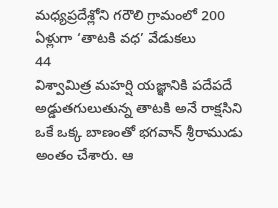మధ్యప్రదేశ్లోని గరౌలి గ్రామంలో 200 ఏళ్లుగా ‘తాటకి వధ’ వేడుకలు
44
విశ్వామిత్ర మహర్షి యజ్ఞానికి పదేపదే అడ్డుతగులుతున్న తాటకి అనే రాక్షసిని ఒకే ఒక్క బాణంతో భగవాన్ శ్రీరాముడు అంతం చేశారు. ఆ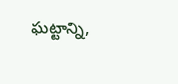ఘట్టాన్ని,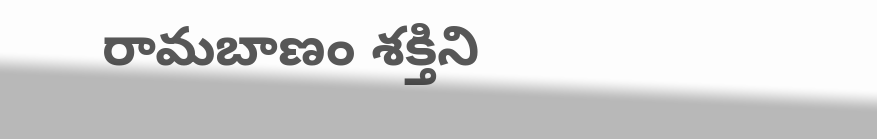రామబాణం శక్తిని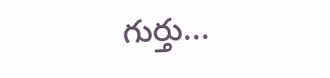గుర్తు...